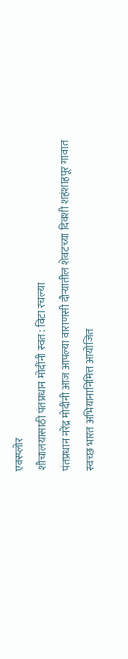एक्स्प्लोर
शौचालयासाठी पंतप्रधान मोदींनी स्वत: विटा रचल्या
पंतप्रधान नरेंद्र मोदींनी आज आपल्या वाराणसी दौऱ्यातील शेवटच्या दिवशी शहंशाहपूर गावात स्वच्छ भारत अभियानानिमित्त आयोजित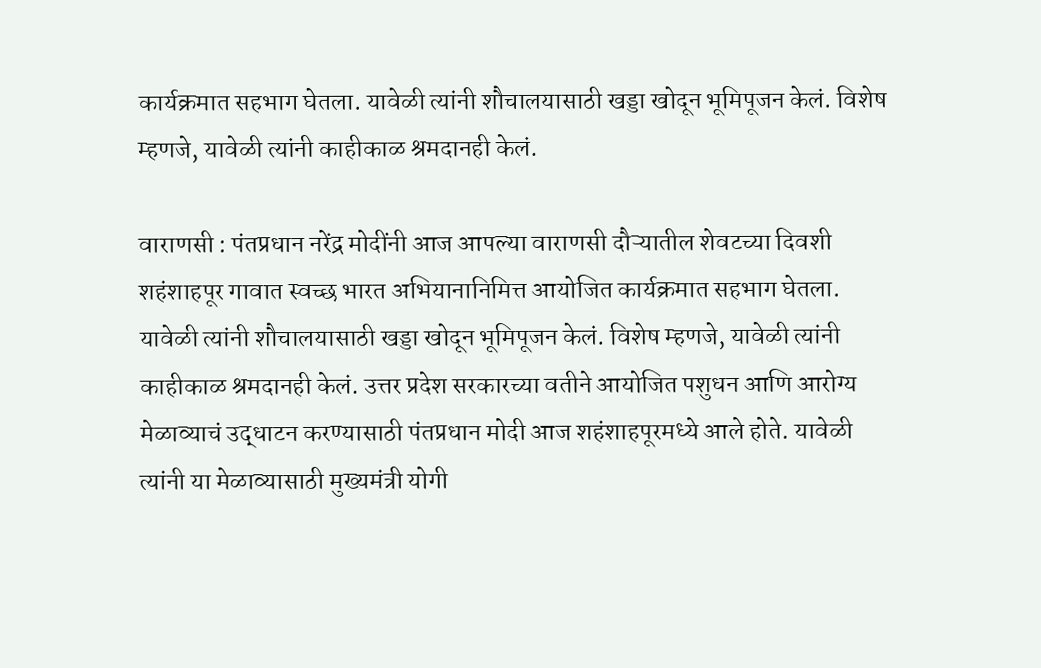कार्यक्रमात सहभाग घेतला. यावेळी त्यांनी शौचालयासाठी खड्डा खोदून भूमिपूजन केलं. विशेष म्हणजे, यावेळी त्यांनी काहीकाळ श्रमदानही केलं.

वाराणसी : पंतप्रधान नरेंद्र मोदींनी आज आपल्या वाराणसी दौऱ्यातील शेवटच्या दिवशी शहंशाहपूर गावात स्वच्छ भारत अभियानानिमित्त आयोजित कार्यक्रमात सहभाग घेतला. यावेळी त्यांनी शौचालयासाठी खड्डा खोदून भूमिपूजन केलं. विशेष म्हणजे, यावेळी त्यांनी काहीकाळ श्रमदानही केलं. उत्तर प्रदेश सरकारच्या वतीने आयोजित पशुधन आणि आरोग्य मेळाव्याचं उद्धाटन करण्यासाठी पंतप्रधान मोदी आज शहंशाहपूरमध्ये आले होते. यावेळी त्यांनी या मेळाव्यासाठी मुख्यमंत्री योगी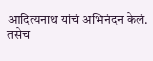आदित्यनाथ यांचं अभिनंदन केलं.
तसेच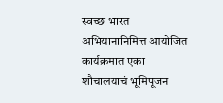स्वच्छ भारत अभियानानिमित्त आयोजित कार्यक्रमात एका शौचालयाचं भूमिपूजन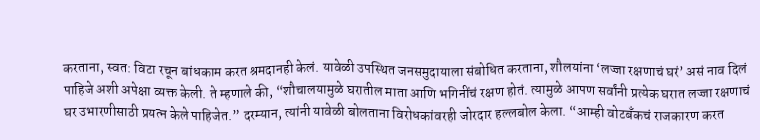करताना, स्वत: विटा रचून बांधकाम करत श्रमदानही केलं. यावेळी उपस्थित जनसमुदायाला संबोधित करताना, शौलयांना ‘लज्जा रक्षणाचं घरं’ असं नाव दिलं पाहिजे अशी अपेक्षा व्यक्त केली. ते म्हणाले की, “शौचालयामुळे घरातील माता आणि भगिनींचं रक्षण होतं. त्यामुळे आपण सर्वांनी प्रत्येक घरात लज्जा रक्षणाचं घर उभारणीसाठी प्रयत्न केले पाहिजेत.” दरम्यान, त्यांनी यावेळी बोलताना विरोधकांवरही जोरदार हल्लबोल केला. “आम्ही वोटबँकचं राजकारण करत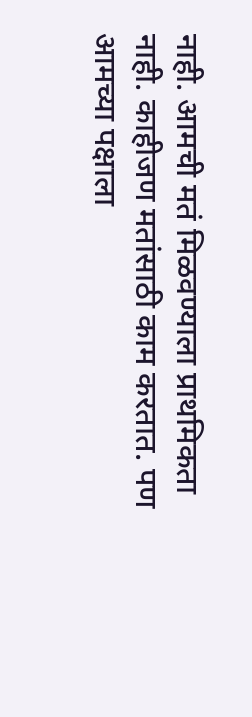नाही. आमची मतं मिळवण्याला प्राथमिकता नाही. काहीजण मतांसाठी काम करतात. पण आमच्या पक्षाला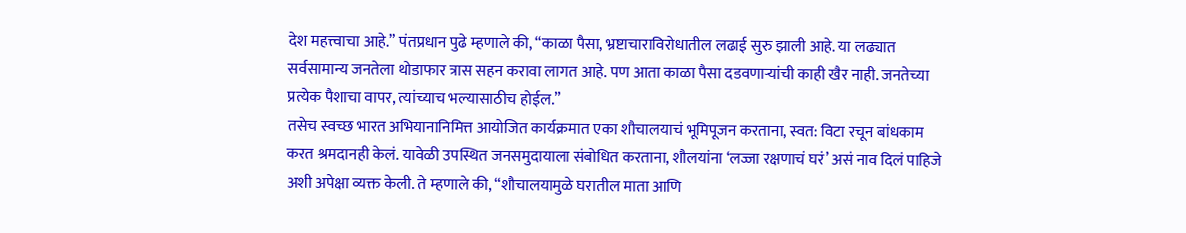देश महत्त्वाचा आहे.” पंतप्रधान पुढे म्हणाले की, “काळा पैसा, भ्रष्टाचाराविरोधातील लढाई सुरु झाली आहे. या लढ्यात सर्वसामान्य जनतेला थोडाफार त्रास सहन करावा लागत आहे. पण आता काळा पैसा दडवणाऱ्यांची काही खैर नाही. जनतेच्या प्रत्येक पैशाचा वापर, त्यांच्याच भल्यासाठीच होईल.”
तसेच स्वच्छ भारत अभियानानिमित्त आयोजित कार्यक्रमात एका शौचालयाचं भूमिपूजन करताना, स्वत: विटा रचून बांधकाम करत श्रमदानही केलं. यावेळी उपस्थित जनसमुदायाला संबोधित करताना, शौलयांना ‘लज्जा रक्षणाचं घरं’ असं नाव दिलं पाहिजे अशी अपेक्षा व्यक्त केली. ते म्हणाले की, “शौचालयामुळे घरातील माता आणि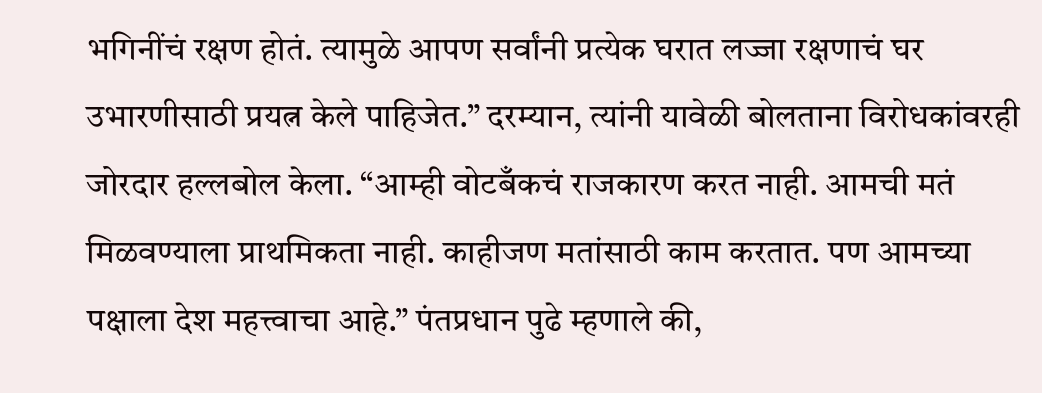भगिनींचं रक्षण होतं. त्यामुळे आपण सर्वांनी प्रत्येक घरात लज्जा रक्षणाचं घर उभारणीसाठी प्रयत्न केले पाहिजेत.” दरम्यान, त्यांनी यावेळी बोलताना विरोधकांवरही जोरदार हल्लबोल केला. “आम्ही वोटबँकचं राजकारण करत नाही. आमची मतं मिळवण्याला प्राथमिकता नाही. काहीजण मतांसाठी काम करतात. पण आमच्या पक्षाला देश महत्त्वाचा आहे.” पंतप्रधान पुढे म्हणाले की,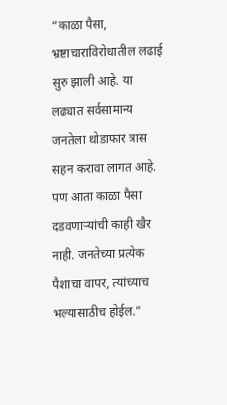“काळा पैसा, भ्रष्टाचाराविरोधातील लढाई सुरु झाली आहे. या लढ्यात सर्वसामान्य जनतेला थोडाफार त्रास सहन करावा लागत आहे. पण आता काळा पैसा दडवणाऱ्यांची काही खैर नाही. जनतेच्या प्रत्येक पैशाचा वापर, त्यांच्याच भल्यासाठीच होईल.”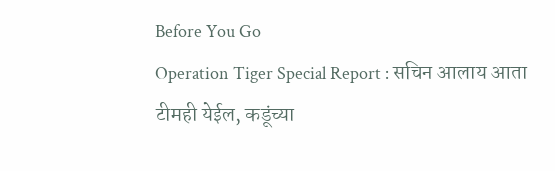Before You Go
Operation Tiger Special Report : सचिन आलाय आता टीमही येईल, कडूंच्या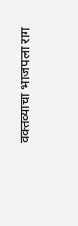वक्तव्याचा भाजपला राग